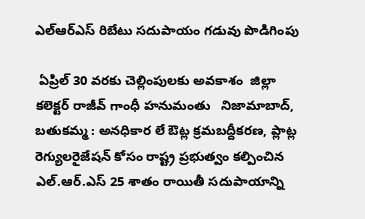ఎల్ఆర్ఎస్ రిబేటు సదుపాయం గడువు పొడిగింపు

 ఏప్రిల్ 30 వరకు చెల్లింపులకు అవకాశం  జిల్లా కలెక్టర్ రాజీవ్ గాంధీ హనుమంతు   నిజామాబాద్, బతుకమ్మ : అనధికార లే ఔట్ల క్రమబద్దీకరణ, ప్లాట్ల రెగ్యులరైజేషన్ కోసం రాష్ట్ర ప్రభుత్వం కల్పించిన ఎల్.ఆర్.ఎస్ 25 శాతం రాయితీ సదుపాయాన్ని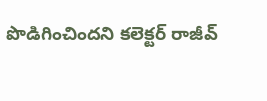పొడిగించిందని కలెక్టర్ రాజీవ్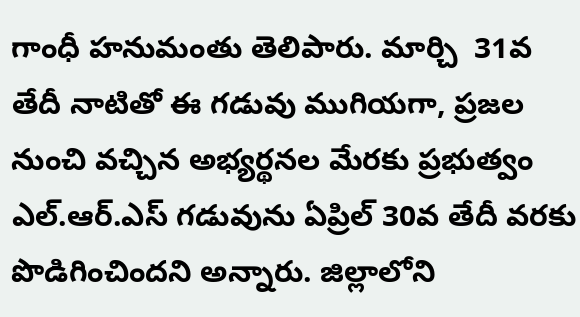గాంధీ హనుమంతు తెలిపారు. మార్చి  31వ తేదీ నాటితో ఈ గడువు ముగియగా, ప్రజల నుంచి వచ్చిన అభ్యర్థనల మేరకు ప్రభుత్వం ఎల్.ఆర్.ఎస్ గడువును ఏప్రిల్ 30వ తేదీ వరకు పొడిగించిందని అన్నారు. జిల్లాలోని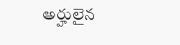అర్హులైన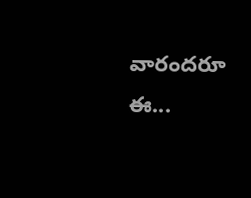వారందరూ ఈ...